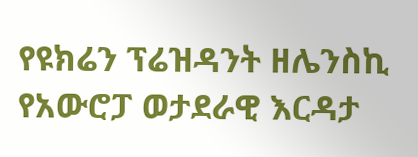የዩክሬን ፕሬዝዳንት ዘሌንስኪ የአውሮፓ ወታደራዊ እርዳታ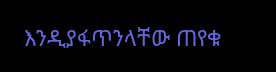እንዲያፋጥንላቸው ጠየቁ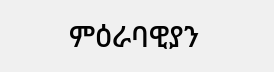ምዕራባዊያን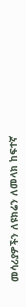መሳሪያዎችን ለዩክሬን ለመላክ ከፍተኛ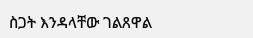ስጋት እንዳላቸው ገልጸዋል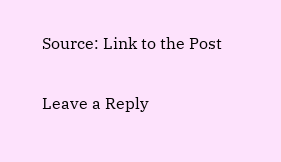Source: Link to the Post

Leave a Reply